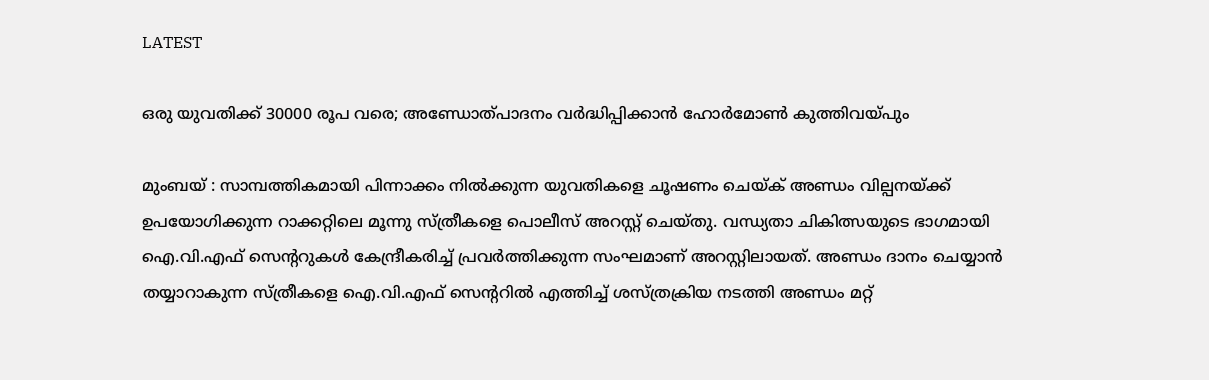LATEST

ഒരു യുവതിക്ക് 30000 രൂപ വരെ; അണ്ഡോത്പാദനം വർദ്ധിപ്പിക്കാൻ ഹോർമോൺ കുത്തിവയ്പും

മുംബയ് : സാമ്പത്തികമായി പിന്നാക്കം നിൽക്കുന്ന യുവതികളെ ചൂഷണം ചെയ്ക് അണ്ഡം വില്പനയ്ക്ക് ഉപയോഗിക്കുന്ന റാക്കറ്റിലെ മൂന്നു സ്ത്രീകളെ പൊലീസ് അറസ്റ്റ് ചെയ്തു. വന്ധ്യതാ ചികിത്സയുടെ ഭാഗമായി ഐ.വി.എഫ് സെന്ററുകൾ കേന്ദ്രീകരിച്ച് പ്രവർത്തിക്കുന്ന സംഘമാണ് അറസ്റ്റിലായത്. അണ്ഡം ദാനം ചെയ്യാൻ തയ്യാറാകുന്ന സ്ത്രീകളെ ഐ.വി.എഫ് സെന്ററിൽ എത്തിച്ച് ശസ്ത്രക്രിയ നടത്തി അണ്ഡം മറ്റ്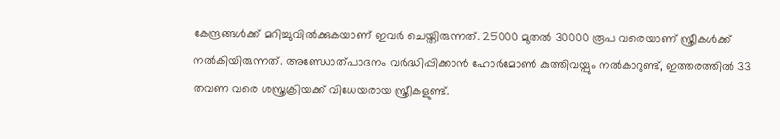കേന്ദ്രങ്ങൾക്ക് മറിച്ചുവിൽക്കുകയാണ് ഇവർ ചെയ്തിരുന്നത്. 25000 മുതൽ 30000 രൂപ വരെയാണ് സ്ത്രീകൾക്ക് നൽകിയിരുന്നത്. അണ്ഡോത്പാദനം വർദ്ധിപ്പിക്കാൻ ഹോർമോൺ കുത്തിവയ്പും നൽകാറുണ്ട്, ഇത്തരത്തിൽ 33 തവണ വരെ ശസ്ത്രക്രിയക്ക് വിധേയരായ സ്ത്രീകളുണ്ട്.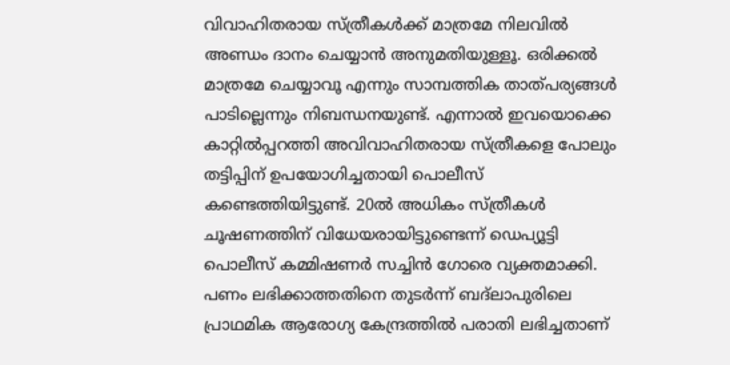വിവാഹിതരായ സ്ത്രീകൾക്ക് മാത്രമേ നിലവിൽ അണ്ഡം ദാനം ചെയ്യാൻ അനുമതിയുള്ളൂ. ഒരിക്കൽ മാത്രമേ ചെയ്യാവൂ എന്നും സാമ്പത്തിക താത്പര്യങ്ങൾ പാടില്ലെന്നും നിബന്ധനയുണ്ട്. എന്നാൽ ഇവയൊക്കെ കാറ്റിൽപ്പറത്തി അവിവാഹിതരായ സ്ത്രീകളെ പോലും തട്ടിപ്പിന് ഉപയോഗിച്ചതായി പൊലീസ് കണ്ടെത്തിയിട്ടുണ്ട്. 20ൽ അധികം സ്ത്രീകൾ ചൂഷണത്തിന് വിധേയരായിട്ടുണ്ടെന്ന് ഡെപ്യൂട്ടി പൊലീസ് കമ്മിഷണർ സച്ചിൻ ഗോരെ വ്യക്തമാക്കി. പണം ലഭിക്കാത്തതിനെ തുടർന്ന് ബദ്ലാപുരിലെ പ്രാഥമിക ആരോഗ്യ കേന്ദ്രത്തിൽ പരാതി ലഭിച്ചതാണ്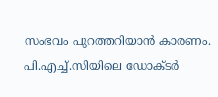സംഭവം പുറത്തറിയാൻ കാരണം. പി.എച്ച്.സിയിലെ ഡോക്ടർ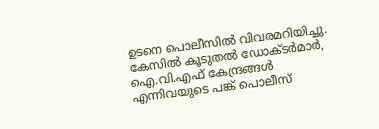ഉടനെ പൊലീസിൽ വിവരമറിയിച്ചു. കേസിൽ കൂടുതൽ ഡോക്ടർമാർ, ഐ.വി.എഫ് കേന്ദ്രങ്ങൾ എന്നിവയുടെ പങ്ക് പൊലീസ്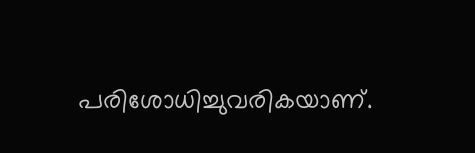പരിശോധിച്ചുവരികയാണ്.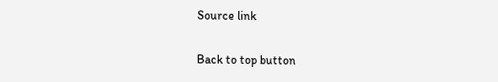Source link

Back to top button